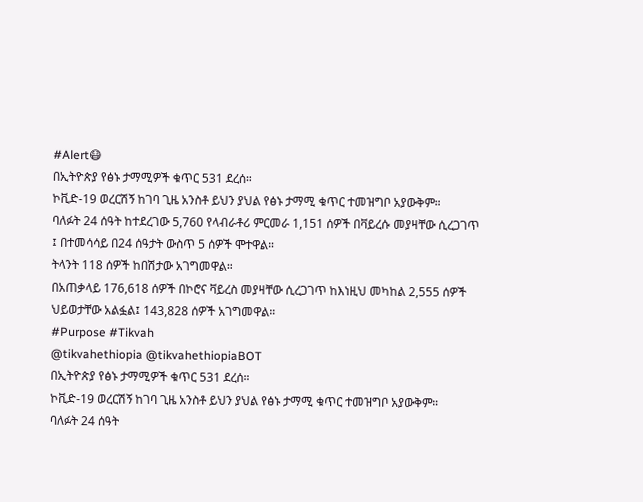#Alert😷
በኢትዮጵያ የፅኑ ታማሚዎች ቁጥር 531 ደረሰ።
ኮቪድ-19 ወረርሽኝ ከገባ ጊዜ አንስቶ ይህን ያህል የፅኑ ታማሚ ቁጥር ተመዝግቦ አያውቅም።
ባለፉት 24 ሰዓት ከተደረገው 5,760 የላብራቶሪ ምርመራ 1,151 ሰዎች በቫይረሱ መያዛቸው ሲረጋገጥ ፤ በተመሳሳይ በ24 ሰዓታት ውስጥ 5 ሰዎች ሞተዋል።
ትላንት 118 ሰዎች ከበሽታው አገግመዋል።
በአጠቃላይ 176,618 ሰዎች በኮሮና ቫይረስ መያዛቸው ሲረጋገጥ ከእነዚህ መካከል 2,555 ሰዎች ህይወታቸው አልፏል፤ 143,828 ሰዎች አገግመዋል።
#Purpose #Tikvah
@tikvahethiopia @tikvahethiopiaBOT
በኢትዮጵያ የፅኑ ታማሚዎች ቁጥር 531 ደረሰ።
ኮቪድ-19 ወረርሽኝ ከገባ ጊዜ አንስቶ ይህን ያህል የፅኑ ታማሚ ቁጥር ተመዝግቦ አያውቅም።
ባለፉት 24 ሰዓት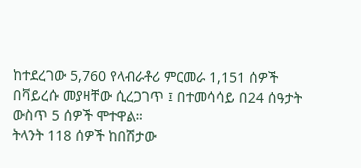ከተደረገው 5,760 የላብራቶሪ ምርመራ 1,151 ሰዎች በቫይረሱ መያዛቸው ሲረጋገጥ ፤ በተመሳሳይ በ24 ሰዓታት ውስጥ 5 ሰዎች ሞተዋል።
ትላንት 118 ሰዎች ከበሽታው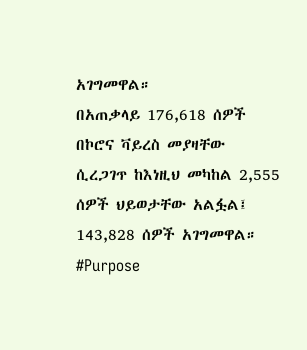አገግመዋል።
በአጠቃላይ 176,618 ሰዎች በኮሮና ቫይረስ መያዛቸው ሲረጋገጥ ከእነዚህ መካከል 2,555 ሰዎች ህይወታቸው አልፏል፤ 143,828 ሰዎች አገግመዋል።
#Purpose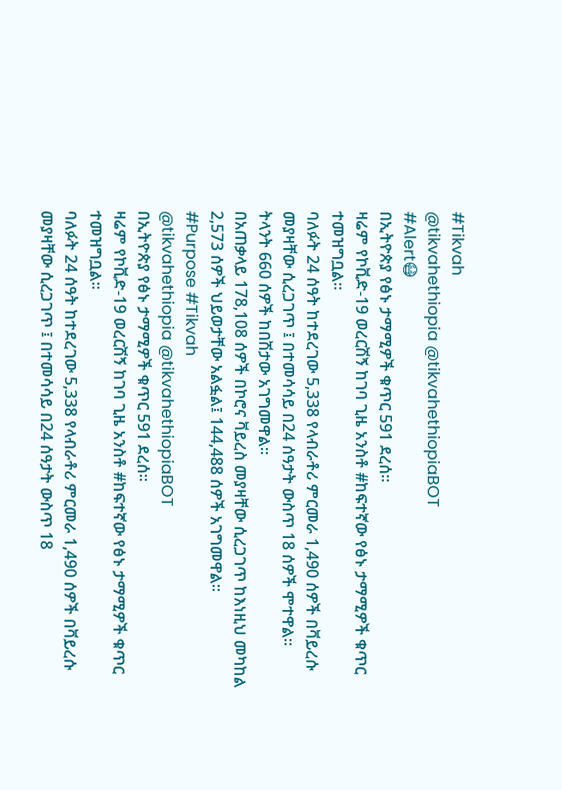#Tikvah
@tikvahethiopia @tikvahethiopiaBOT
#Alert😷
በኢትዮጵያ የፅኑ ታማሚዎች ቁጥር 591 ደረሰ።
ዛሬም የኮቪድ-19 ወረርሽኝ ከገባ ጊዜ አንስቶ #ከፍተኛው የፅኑ ታማሚዎች ቁጥር ተመዝግቧል።
ባለፉት 24 ሰዓት ከተደረገው 5,338 የላብራቶሪ ምርመራ 1,490 ሰዎች በቫይረሱ መያዛቸው ሲረጋገጥ ፤ በተመሳሳይ በ24 ሰዓታት ውስጥ 18 ሰዎች ሞተዋል።
ትላንት 660 ሰዎች ከበሽታው አገግመዋል።
በአጠቃላይ 178,108 ሰዎች በኮሮና ቫይረስ መያዛቸው ሲረጋገጥ ከእነዚህ መካከል 2,573 ሰዎች ህይወታቸው አልፏል፤ 144,488 ሰዎች አገግመዋል።
#Purpose #Tikvah
@tikvahethiopia @tikvahethiopiaBOT
በኢትዮጵያ የፅኑ ታማሚዎች ቁጥር 591 ደረሰ።
ዛሬም የኮቪድ-19 ወረርሽኝ ከገባ ጊዜ አንስቶ #ከፍተኛው የፅኑ ታማሚዎች ቁጥር ተመዝግቧል።
ባለፉት 24 ሰዓት ከተደረገው 5,338 የላብራቶሪ ምርመራ 1,490 ሰዎች በቫይረሱ መያዛቸው ሲረጋገጥ ፤ በተመሳሳይ በ24 ሰዓታት ውስጥ 18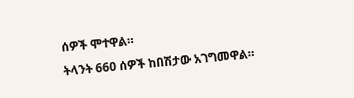ሰዎች ሞተዋል።
ትላንት 660 ሰዎች ከበሽታው አገግመዋል።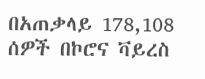በአጠቃላይ 178,108 ሰዎች በኮሮና ቫይረስ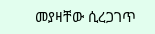መያዛቸው ሲረጋገጥ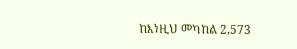ከእነዚህ መካከል 2,573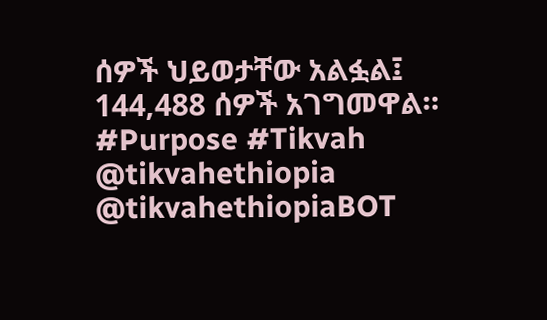ሰዎች ህይወታቸው አልፏል፤ 144,488 ሰዎች አገግመዋል።
#Purpose #Tikvah
@tikvahethiopia @tikvahethiopiaBOT